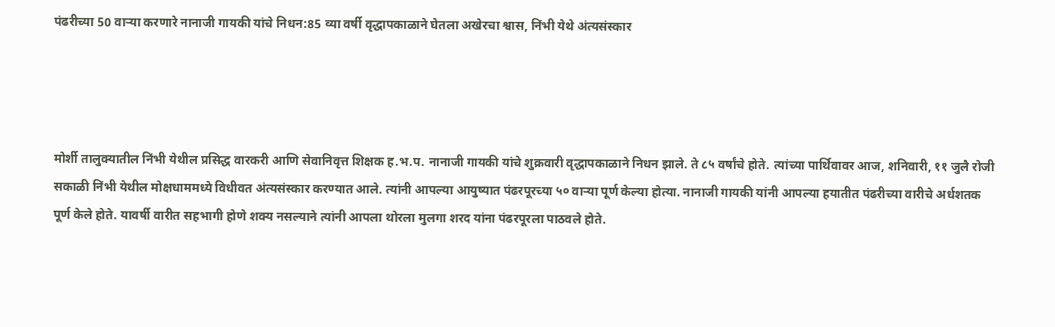पंढरीच्या 50 वाऱ्या करणारे नानाजी गायकी यांचे निधन:85 व्या वर्षी वृद्धापकाळाने घेतला अखेरचा श्वास, निंभी येथे अंत्यसंस्कार




मोर्शी तालुक्यातील निंभी येथील प्रसिद्ध वारकरी आणि सेवानिवृत्त शिक्षक ह.भ.प. नानाजी गायकी यांचे शुक्रवारी वृद्धापकाळाने निधन झाले. ते ८५ वर्षांचे होते. त्यांच्या पार्थिवावर आज, शनिवारी, ११ जुलै रोजी सकाळी निंभी येथील मोक्षधाममध्ये विधीवत अंत्यसंस्कार करण्यात आले. त्यांनी आपल्या आयुष्यात पंढरपूरच्या ५० वाऱ्या पूर्ण केल्या होत्या. नानाजी गायकी यांनी आपल्या हयातीत पंढरीच्या वारीचे अर्धशतक पूर्ण केले होते. यावर्षी वारीत सहभागी होणे शक्य नसल्याने त्यांनी आपला थोरला मुलगा शरद यांना पंढरपूरला पाठवले होते.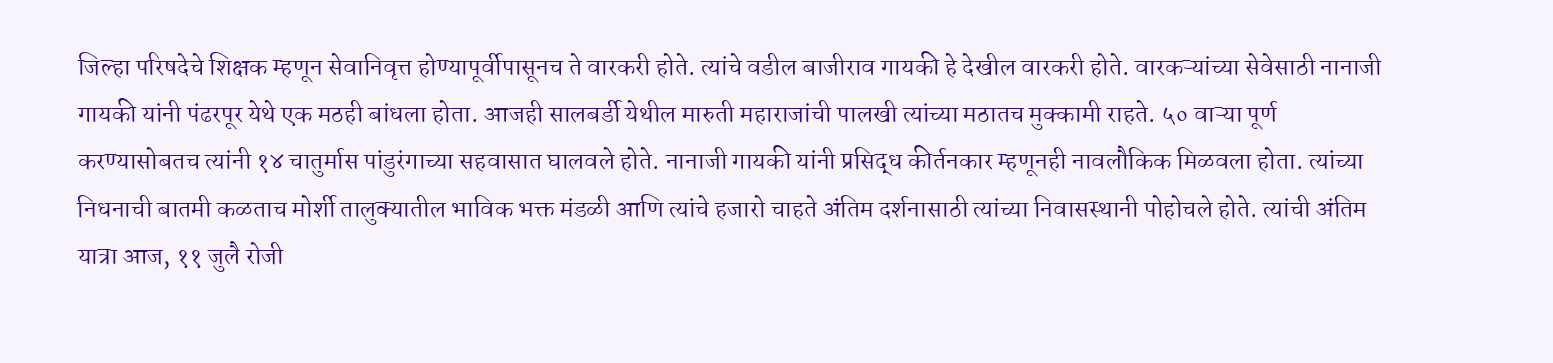जिल्हा परिषदेचे शिक्षक म्हणून सेवानिवृत्त होण्यापूर्वीपासूनच ते वारकरी होते. त्यांचे वडील बाजीराव गायकी हे देखील वारकरी होते. वारकऱ्यांच्या सेवेसाठी नानाजी गायकी यांनी पंढरपूर येथे एक मठही बांधला होता. आजही सालबर्डी येथील मारुती महाराजांची पालखी त्यांच्या मठातच मुक्कामी राहते. ५० वाऱ्या पूर्ण करण्यासोबतच त्यांनी १४ चातुर्मास पांडुरंगाच्या सहवासात घालवले होते. नानाजी गायकी यांनी प्रसिद्ध कीर्तनकार म्हणूनही नावलौकिक मिळवला होता. त्यांच्या निधनाची बातमी कळताच मोर्शी तालुक्यातील भाविक भक्त मंडळी आणि त्यांचे हजारो चाहते अंतिम दर्शनासाठी त्यांच्या निवासस्थानी पोहोचले होते. त्यांची अंतिम यात्रा आज, ११ जुलै रोजी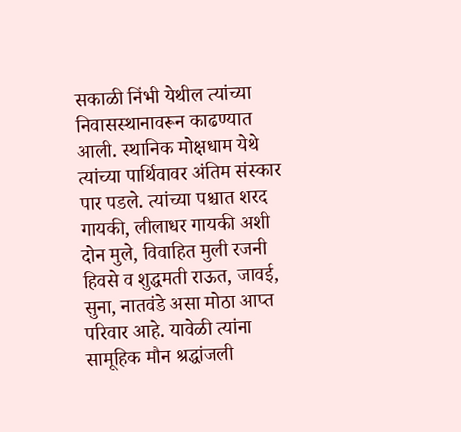सकाळी निंभी येथील त्यांच्या निवासस्थानावरून काढण्यात आली. स्थानिक मोक्षधाम येथे त्यांच्या पार्थिवावर अंतिम संस्कार पार पडले. त्यांच्या पश्चात शरद गायकी, लीलाधर गायकी अशी दोन मुले, विवाहित मुली रजनी हिवसे व शुद्धमती राऊत, जावई, सुना, नातवंडे असा मोठा आप्त परिवार आहे. यावेळी त्यांना सामूहिक मौन श्रद्धांजली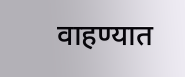वाहण्यात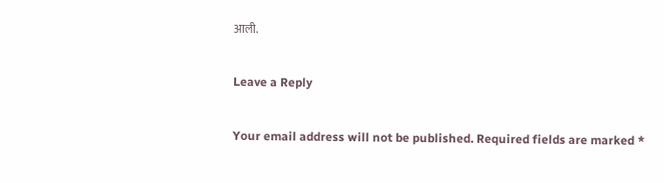आली.

Leave a Reply

Your email address will not be published. Required fields are marked *